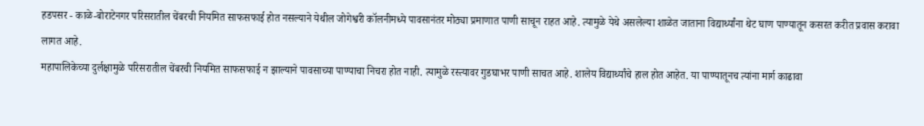हडपसर - काळे-बोराटेनगर परिसरातील चेंबरची नियमित साफसफाई होत नसल्याने येथील जोगेश्वरी कॉलनीमध्ये पावसानंतर मोठ्या प्रमाणात पाणी साचून राहत आहे. त्यामुळे येथे असलेल्या शाळेत जाताना विद्यार्थ्यांना थेट घाण पाण्यातून कसरत करीत प्रवास करावा लागत आहे.
महापालिकेच्या दुर्लक्षामुळे परिसरातील चेंबरची नियमित साफसफाई न झाल्याने पावसाच्या पाण्याचा निचरा होत नाही. त्यामुळे रस्त्यावर गुडघाभर पाणी साचत आहे. शालेय विद्यार्थ्यांचे हाल होत आहेत. या पाण्यातूनच त्यांना मार्ग काढावा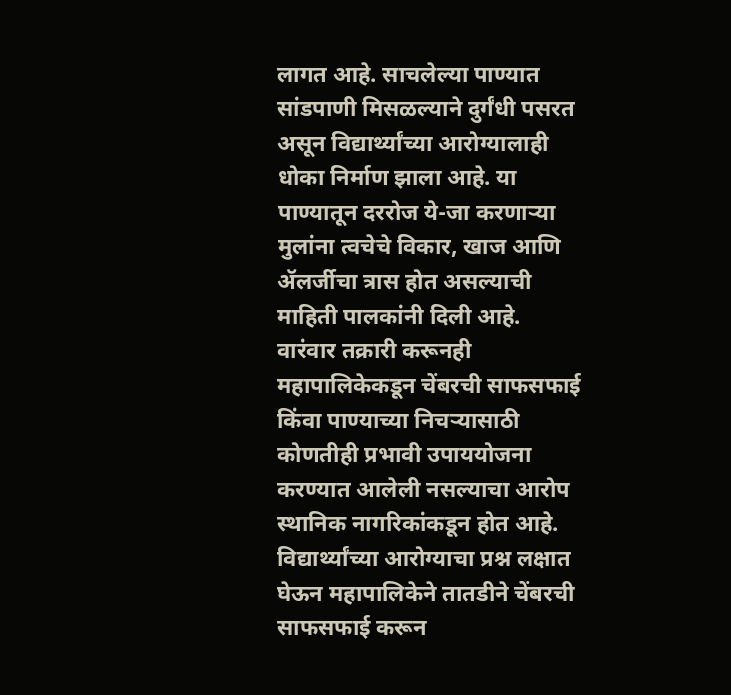लागत आहे. साचलेल्या पाण्यात सांडपाणी मिसळल्याने दुर्गंधी पसरत असून विद्यार्थ्यांच्या आरोग्यालाही धोका निर्माण झाला आहे. या पाण्यातून दररोज ये-जा करणाऱ्या मुलांना त्वचेचे विकार, खाज आणि ॲलर्जीचा त्रास होत असल्याची माहिती पालकांनी दिली आहे.
वारंवार तक्रारी करूनही महापालिकेकडून चेंबरची साफसफाई किंवा पाण्याच्या निचऱ्यासाठी कोणतीही प्रभावी उपाययोजना करण्यात आलेली नसल्याचा आरोप स्थानिक नागरिकांकडून होत आहे. विद्यार्थ्यांच्या आरोग्याचा प्रश्न लक्षात घेऊन महापालिकेने तातडीने चेंबरची साफसफाई करून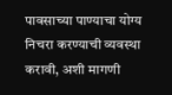पावसाच्या पाण्याचा योग्य निचरा करण्याची व्यवस्था करावी, अशी मागणी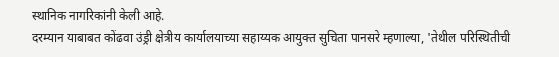स्थानिक नागरिकांनी केली आहे.
दरम्यान याबाबत कोंढवा उंड्री क्षेत्रीय कार्यालयाच्या सहाय्यक आयुक्त सुचिता पानसरे म्हणाल्या, 'तेथील परिस्थितीची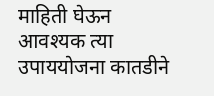माहिती घेऊन आवश्यक त्या उपाययोजना कातडीने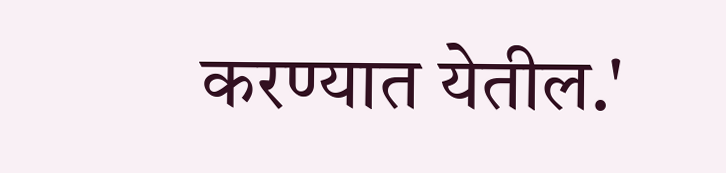करण्यात येतील.'